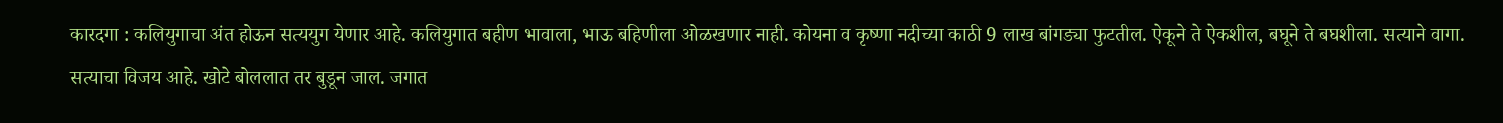कारदगा : कलियुगाचा अंत होऊन सत्ययुग येणार आहे. कलियुगात बहीण भावाला, भाऊ बहिणीला ओळखणार नाही. कोयना व कृष्णा नदीच्या काठी 9 लाख बांगड्या फुटतील. ऐकूने ते ऐकशील, बघूने ते बघशीला. सत्याने वागा. सत्याचा विजय आहे. खोटे बोललात तर बुडून जाल. जगात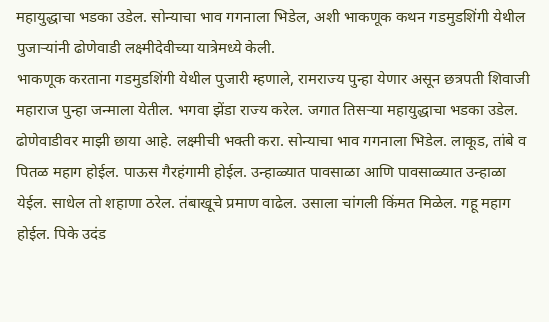महायुद्धाचा भडका उडेल. सोन्याचा भाव गगनाला भिडेल, अशी भाकणूक कथन गडमुडशिंगी येथील पुजाऱ्यांनी ढोणेवाडी लक्ष्मीदेवीच्या यात्रेमध्ये केली.
भाकणूक करताना गडमुडशिंगी येथील पुजारी म्हणाले, रामराज्य पुन्हा येणार असून छत्रपती शिवाजी महाराज पुन्हा जन्माला येतील. भगवा झेंडा राज्य करेल. जगात तिसऱ्या महायुद्धाचा भडका उडेल. ढोणेवाडीवर माझी छाया आहे. लक्ष्मीची भक्ती करा. सोन्याचा भाव गगनाला भिडेल. लाकूड, तांबे व पितळ महाग होईल. पाऊस गैरहंगामी होईल. उन्हाळ्यात पावसाळा आणि पावसाळ्यात उन्हाळा येईल. साधेल तो शहाणा ठरेल. तंबाखूचे प्रमाण वाढेल. उसाला चांगली किंमत मिळेल. गहू महाग होईल. पिके उदंड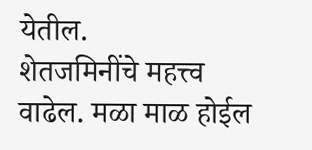येतील.
शेतजमिनींचे महत्त्व वाढेल. मळा माळ होईल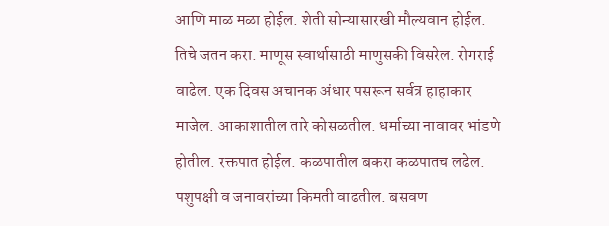आणि माळ मळा होईल. शेती सोन्यासारखी मौल्यवान होईल. तिचे जतन करा. माणूस स्वार्थासाठी माणुसकी विसरेल. रोगराई वाढेल. एक दिवस अचानक अंधार पसरून सर्वत्र हाहाकार माजेल. आकाशातील तारे कोसळतील. धर्माच्या नावावर भांडणे होतील. रक्तपात होईल. कळपातील बकरा कळपातच लढेल. पशुपक्षी व जनावरांच्या किमती वाढतील. बसवण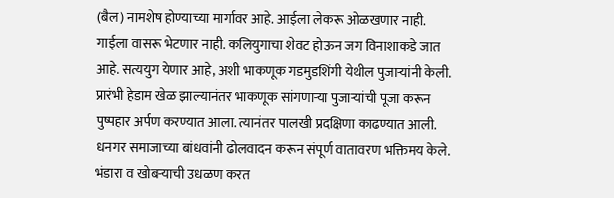(बैल) नामशेष होण्याच्या मार्गावर आहे. आईला लेकरू ओळखणार नाही. गाईला वासरू भेटणार नाही. कलियुगाचा शेवट होऊन जग विनाशाकडे जात आहे. सत्ययुग येणार आहे, अशी भाकणूक गडमुडशिंगी येथील पुजाऱ्यांनी केली.
प्रारंभी हेडाम खेळ झाल्यानंतर भाकणूक सांगणाऱ्या पुजाऱ्यांची पूजा करून पुष्पहार अर्पण करण्यात आला. त्यानंतर पालखी प्रदक्षिणा काढण्यात आली. धनगर समाजाच्या बांधवांनी ढोलवादन करून संपूर्ण वातावरण भक्तिमय केले. भंडारा व खोबऱ्याची उधळण करत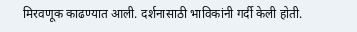मिरवणूक काढण्यात आली. दर्शनासाठी भाविकांनी गर्दी केली होती.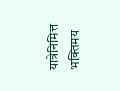यात्रेनिमित्त भक्तिमय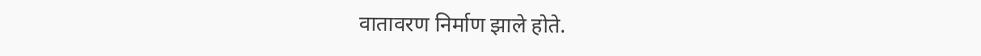वातावरण निर्माण झाले होते.